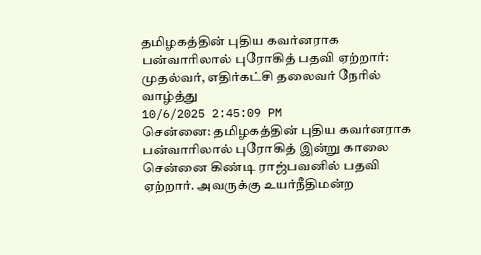தமிழகத்தின் புதிய கவர்னராக பன்வாரிலால் புரோகித் பதவி ஏற்றார்: முதல்வர், எதிர்கட்சி தலைவர் நேரில் வாழ்த்து
10/6/2025 2:45:09 PM
சென்னை: தமிழகத்தின் புதிய கவர்னராக பன்வாரிலால் புரோகித் இன்று காலை சென்னை கிண்டி ராஜ்பவனில் பதவி ஏற்றார். அவருக்கு உயர்நீதிமன்ற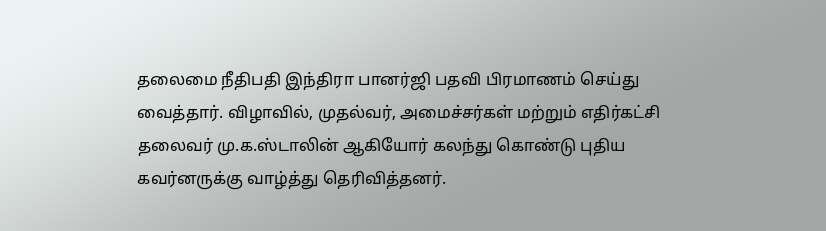தலைமை நீதிபதி இந்திரா பானர்ஜி பதவி பிரமாணம் செய்து வைத்தார். விழாவில், முதல்வர், அமைச்சர்கள் மற்றும் எதிர்கட்சி தலைவர் மு.க.ஸ்டாலின் ஆகியோர் கலந்து கொண்டு புதிய கவர்னருக்கு வாழ்த்து தெரிவித்தனர்.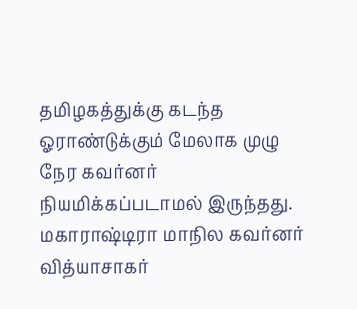தமிழகத்துக்கு கடந்த ஓராண்டுக்கும் மேலாக முழு நேர கவர்னர் நியமிக்கப்படாமல் இருந்தது. மகாராஷ்டிரா மாநில கவர்னர் வித்யாசாகர்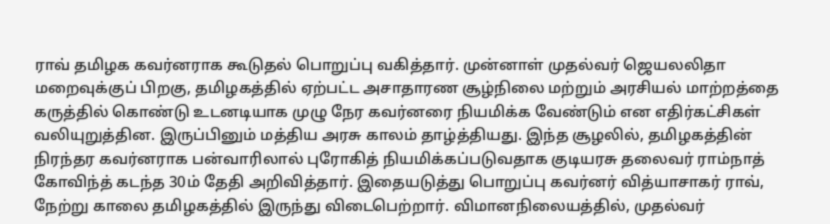ராவ் தமிழக கவர்னராக கூடுதல் பொறுப்பு வகித்தார். முன்னாள் முதல்வர் ஜெயலலிதா மறைவுக்குப் பிறகு, தமிழகத்தில் ஏற்பட்ட அசாதாரண சூழ்நிலை மற்றும் அரசியல் மாற்றத்தை கருத்தில் கொண்டு உடனடியாக முழு நேர கவர்னரை நியமிக்க வேண்டும் என எதிர்கட்சிகள் வலியுறுத்தின. இருப்பினும் மத்திய அரசு காலம் தாழ்த்தியது. இந்த சூழலில், தமிழகத்தின் நிரந்தர கவர்னராக பன்வாரிலால் புரோகித் நியமிக்கப்படுவதாக குடியரசு தலைவர் ராம்நாத் கோவிந்த் கடந்த 30ம் தேதி அறிவித்தார். இதையடுத்து பொறுப்பு கவர்னர் வித்யாசாகர் ராவ், நேற்று காலை தமிழகத்தில் இருந்து விடைபெற்றார். விமானநிலையத்தில், முதல்வர்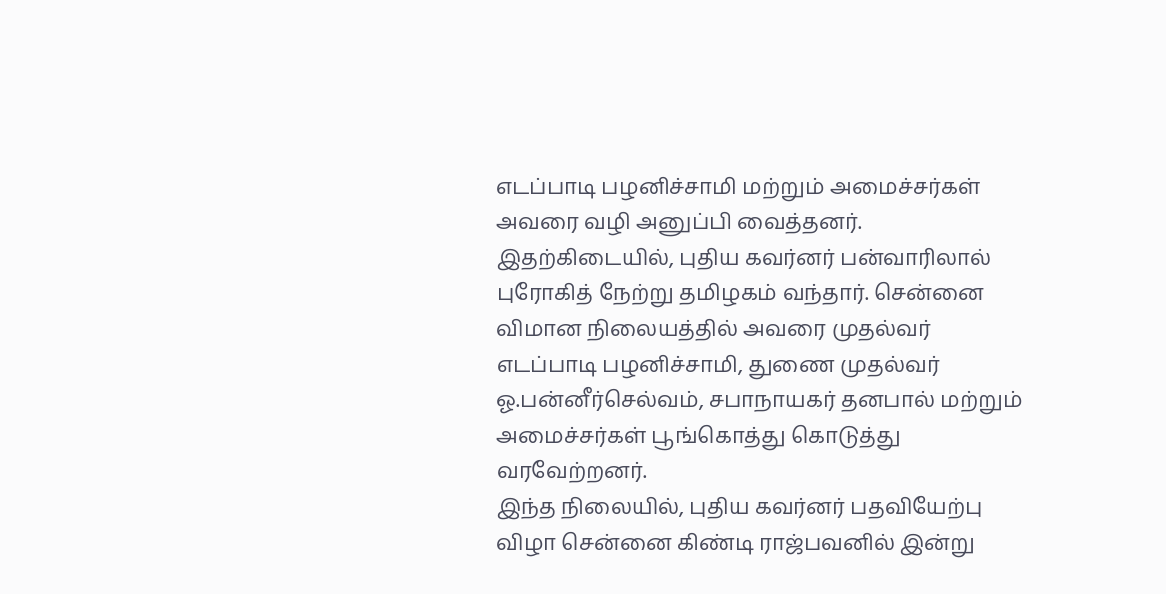எடப்பாடி பழனிச்சாமி மற்றும் அமைச்சர்கள் அவரை வழி அனுப்பி வைத்தனர். இதற்கிடையில், புதிய கவர்னர் பன்வாரிலால் புரோகித் நேற்று தமிழகம் வந்தார். சென்னை விமான நிலையத்தில் அவரை முதல்வர் எடப்பாடி பழனிச்சாமி, துணை முதல்வர் ஓ.பன்னீர்செல்வம், சபாநாயகர் தனபால் மற்றும் அமைச்சர்கள் பூங்கொத்து கொடுத்து வரவேற்றனர்.
இந்த நிலையில், புதிய கவர்னர் பதவியேற்பு விழா சென்னை கிண்டி ராஜ்பவனில் இன்று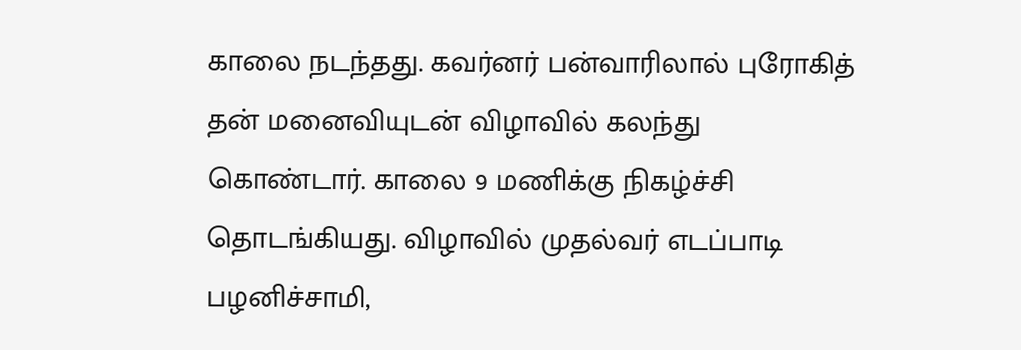காலை நடந்தது. கவர்னர் பன்வாரிலால் புரோகித் தன் மனைவியுடன் விழாவில் கலந்து கொண்டார். காலை 9 மணிக்கு நிகழ்ச்சி தொடங்கியது. விழாவில் முதல்வர் எடப்பாடி பழனிச்சாமி,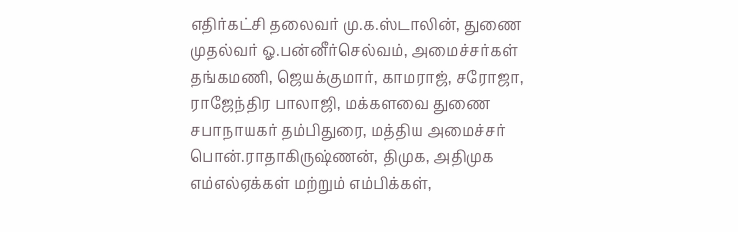எதிர்கட்சி தலைவர் மு.க.ஸ்டாலின், துணை முதல்வர் ஓ.பன்னீர்செல்வம், அமைச்சர்கள் தங்கமணி, ஜெயக்குமார், காமராஜ், சரோஜா, ராஜேந்திர பாலாஜி, மக்களவை துணை சபாநாயகர் தம்பிதுரை, மத்திய அமைச்சர் பொன்.ராதாகிருஷ்ணன், திமுக, அதிமுக எம்எல்ஏக்கள் மற்றும் எம்பிக்கள்,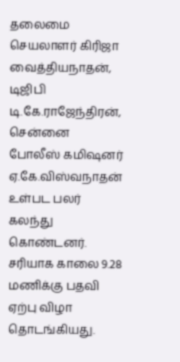தலைமை செயலாளர் கிரிஜா வைத்தியநாதன், டிஜிபி டி.கே.ராஜேந்திரன், சென்னை போலீஸ் கமிஷனர் ஏ.கே.விஸ்வநாதன் உள்பட பலர் கலந்து கொண்டனர். சரியாக காலை 9.28 மணிக்கு பதவி ஏற்பு விழா தொடங்கியது.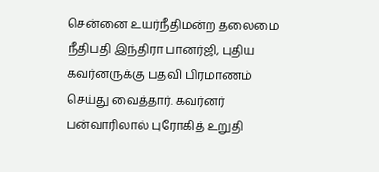சென்னை உயர்நீதிமன்ற தலைமை நீதிபதி இந்திரா பானர்ஜி, புதிய கவர்னருக்கு பதவி பிரமாணம் செய்து வைத்தார். கவர்னர் பன்வாரிலால் புரோகித் உறுதி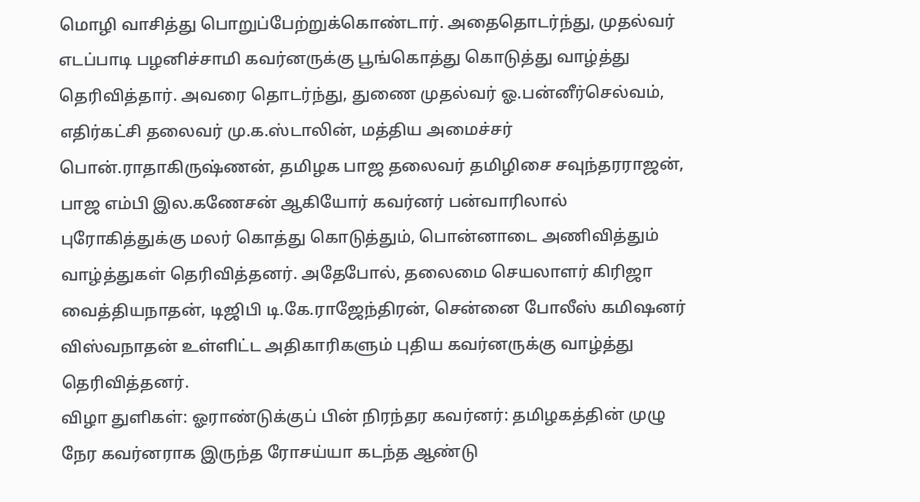மொழி வாசித்து பொறுப்பேற்றுக்கொண்டார். அதைதொடர்ந்து, முதல்வர் எடப்பாடி பழனிச்சாமி கவர்னருக்கு பூங்கொத்து கொடுத்து வாழ்த்து தெரிவித்தார். அவரை தொடர்ந்து, துணை முதல்வர் ஓ.பன்னீர்செல்வம், எதிர்கட்சி தலைவர் மு.க.ஸ்டாலின், மத்திய அமைச்சர் பொன்.ராதாகிருஷ்ணன், தமிழக பாஜ தலைவர் தமிழிசை சவுந்தரராஜன், பாஜ எம்பி இல.கணேசன் ஆகியோர் கவர்னர் பன்வாரிலால் புரோகித்துக்கு மலர் கொத்து கொடுத்தும், பொன்னாடை அணிவித்தும் வாழ்த்துகள் தெரிவித்தனர். அதேபோல், தலைமை செயலாளர் கிரிஜா வைத்தியநாதன், டிஜிபி டி.கே.ராஜேந்திரன், சென்னை போலீஸ் கமிஷனர் விஸ்வநாதன் உள்ளிட்ட அதிகாரிகளும் புதிய கவர்னருக்கு வாழ்த்து தெரிவித்தனர்.
விழா துளிகள்: ஓராண்டுக்குப் பின் நிரந்தர கவர்னர்: தமிழகத்தின் முழு நேர கவர்னராக இருந்த ரோசய்யா கடந்த ஆண்டு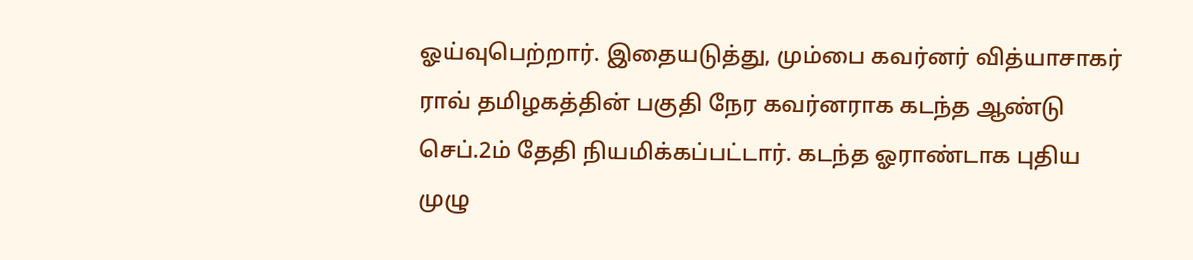ஓய்வுபெற்றார். இதையடுத்து, மும்பை கவர்னர் வித்யாசாகர் ராவ் தமிழகத்தின் பகுதி நேர கவர்னராக கடந்த ஆண்டு செப்.2ம் தேதி நியமிக்கப்பட்டார். கடந்த ஓராண்டாக புதிய முழு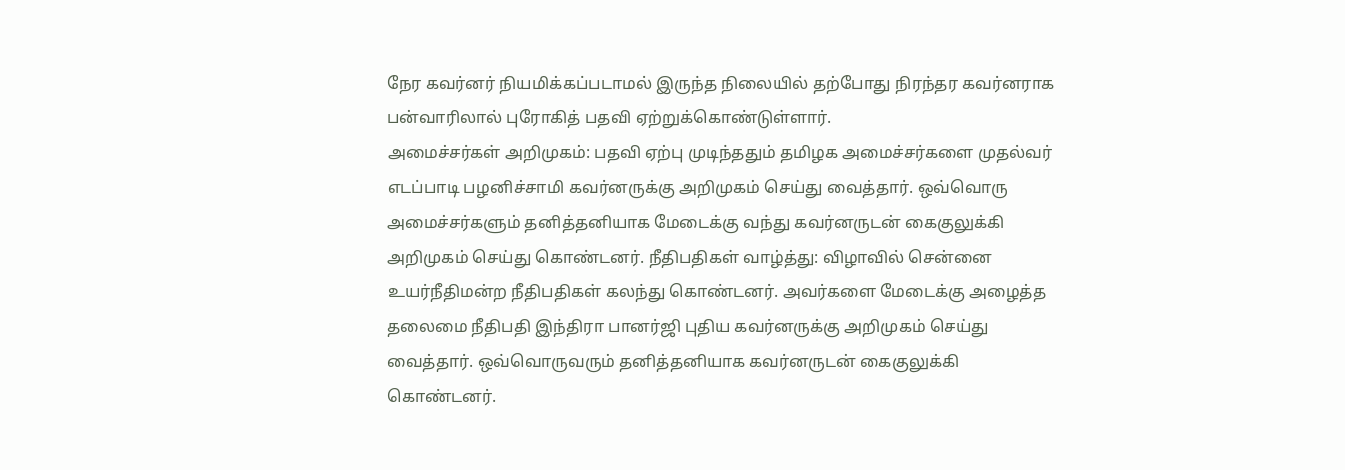நேர கவர்னர் நியமிக்கப்படாமல் இருந்த நிலையில் தற்போது நிரந்தர கவர்னராக பன்வாரிலால் புரோகித் பதவி ஏற்றுக்கொண்டுள்ளார்.
அமைச்சர்கள் அறிமுகம்: பதவி ஏற்பு முடிந்ததும் தமிழக அமைச்சர்களை முதல்வர் எடப்பாடி பழனிச்சாமி கவர்னருக்கு அறிமுகம் செய்து வைத்தார். ஒவ்வொரு அமைச்சர்களும் தனித்தனியாக மேடைக்கு வந்து கவர்னருடன் கைகுலுக்கி அறிமுகம் செய்து கொண்டனர். நீதிபதிகள் வாழ்த்து: விழாவில் சென்னை உயர்நீதிமன்ற நீதிபதிகள் கலந்து கொண்டனர். அவர்களை மேடைக்கு அழைத்த தலைமை நீதிபதி இந்திரா பானர்ஜி புதிய கவர்னருக்கு அறிமுகம் செய்து வைத்தார். ஒவ்வொருவரும் தனித்தனியாக கவர்னருடன் கைகுலுக்கி கொண்டனர்.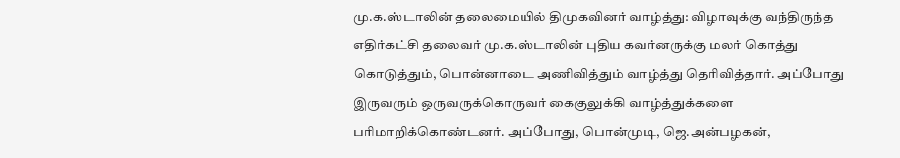மு.க.ஸ்டாலின் தலைமையில் திமுகவினர் வாழ்த்து: விழாவுக்கு வந்திருந்த எதிர்கட்சி தலைவர் மு.க.ஸ்டாலின் புதிய கவர்னருக்கு மலர் கொத்து கொடுத்தும், பொன்னாடை அணிவித்தும் வாழ்த்து தெரிவித்தார். அப்போது இருவரும் ஒருவருக்கொருவர் கைகுலுக்கி வாழ்த்துக்களை பரிமாறிக்கொண்டனர். அப்போது, பொன்முடி, ஜெ.அன்பழகன்,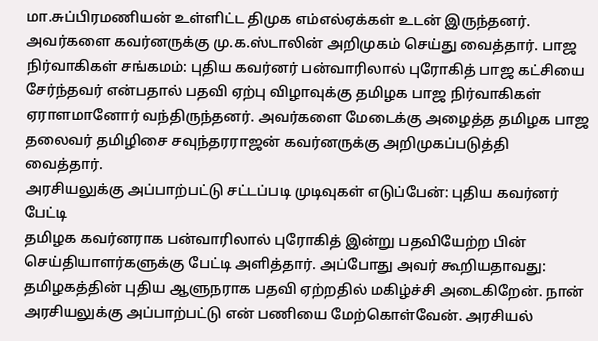மா.சுப்பிரமணியன் உள்ளிட்ட திமுக எம்எல்ஏக்கள் உடன் இருந்தனர். அவர்களை கவர்னருக்கு மு.க.ஸ்டாலின் அறிமுகம் செய்து வைத்தார். பாஜ நிர்வாகிகள் சங்கமம்: புதிய கவர்னர் பன்வாரிலால் புரோகித் பாஜ கட்சியை சேர்ந்தவர் என்பதால் பதவி ஏற்பு விழாவுக்கு தமிழக பாஜ நிர்வாகிகள் ஏராளமானோர் வந்திருந்தனர். அவர்களை மேடைக்கு அழைத்த தமிழக பாஜ தலைவர் தமிழிசை சவுந்தரராஜன் கவர்னருக்கு அறிமுகப்படுத்தி வைத்தார்.
அரசியலுக்கு அப்பாற்பட்டு சட்டப்படி முடிவுகள் எடுப்பேன்: புதிய கவர்னர் பேட்டி
தமிழக கவர்னராக பன்வாரிலால் புரோகித் இன்று பதவியேற்ற பின் செய்தியாளர்களுக்கு பேட்டி அளித்தார். அப்போது அவர் கூறியதாவது: தமிழகத்தின் புதிய ஆளுநராக பதவி ஏற்றதில் மகிழ்ச்சி அடைகிறேன். நான் அரசியலுக்கு அப்பாற்பட்டு என் பணியை மேற்கொள்வேன். அரசியல்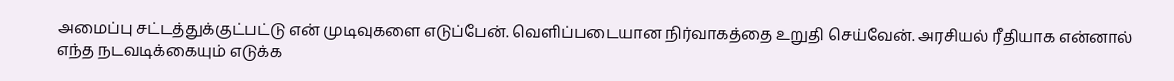அமைப்பு சட்டத்துக்குட்பட்டு என் முடிவுகளை எடுப்பேன். வெளிப்படையான நிர்வாகத்தை உறுதி செய்வேன். அரசியல் ரீதியாக என்னால் எந்த நடவடிக்கையும் எடுக்க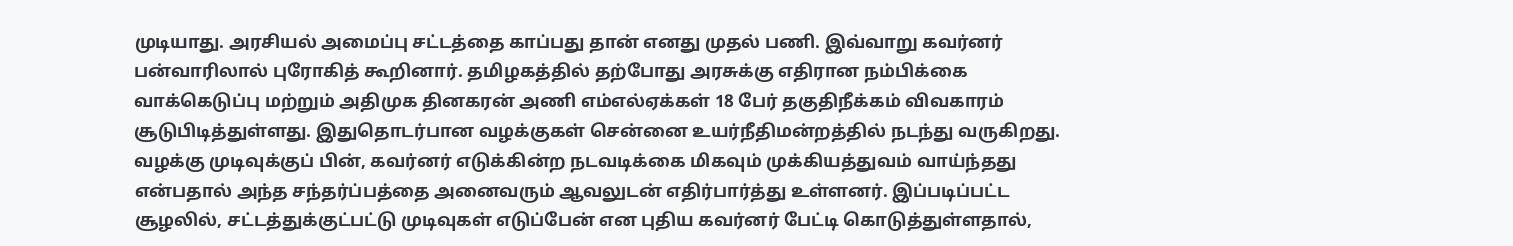முடியாது. அரசியல் அமைப்பு சட்டத்தை காப்பது தான் எனது முதல் பணி. இவ்வாறு கவர்னர் பன்வாரிலால் புரோகித் கூறினார். தமிழகத்தில் தற்போது அரசுக்கு எதிரான நம்பிக்கை வாக்கெடுப்பு மற்றும் அதிமுக தினகரன் அணி எம்எல்ஏக்கள் 18 பேர் தகுதிநீக்கம் விவகாரம் சூடுபிடித்துள்ளது. இதுதொடர்பான வழக்குகள் சென்னை உயர்நீதிமன்றத்தில் நடந்து வருகிறது. வழக்கு முடிவுக்குப் பின், கவர்னர் எடுக்கின்ற நடவடிக்கை மிகவும் முக்கியத்துவம் வாய்ந்தது என்பதால் அந்த சந்தர்ப்பத்தை அனைவரும் ஆவலுடன் எதிர்பார்த்து உள்ளனர். இப்படிப்பட்ட சூழலில், சட்டத்துக்குட்பட்டு முடிவுகள் எடுப்பேன் என புதிய கவர்னர் பேட்டி கொடுத்துள்ளதால்,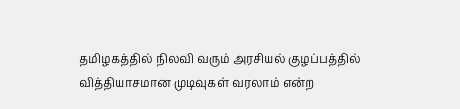தமிழகத்தில் நிலவி வரும் அரசியல் குழப்பத்தில் வித்தியாசமான முடிவுகள் வரலாம் என்ற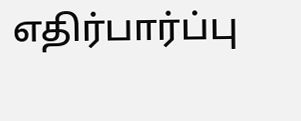எதிர்பார்ப்பு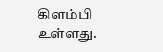கிளம்பி உள்ளது.